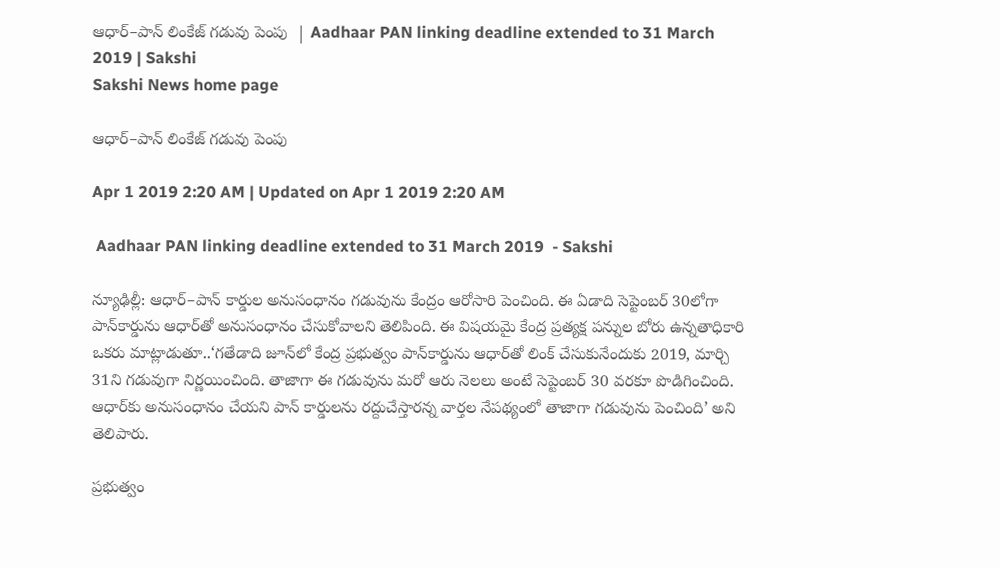ఆధార్‌–పాన్‌ లింకేజ్‌ గడువు పెంపు  | Aadhaar PAN linking deadline extended to 31 March 2019 | Sakshi
Sakshi News home page

ఆధార్‌–పాన్‌ లింకేజ్‌ గడువు పెంపు

Apr 1 2019 2:20 AM | Updated on Apr 1 2019 2:20 AM

 Aadhaar PAN linking deadline extended to 31 March 2019  - Sakshi

న్యూఢిల్లీ: ఆధార్‌–పాన్‌ కార్డుల అనుసంధానం గడువును కేంద్రం ఆరోసారి పెంచింది. ఈ ఏడాది సెప్టెంబర్‌ 30లోగా పాన్‌కార్డును ఆధార్‌తో అనుసంధానం చేసుకోవాలని తెలిపింది. ఈ విషయమై కేంద్ర ప్రత్యక్ష పన్నుల బోరు ఉన్నతాధికారి ఒకరు మాట్లాడుతూ..‘గతేడాది జూన్‌లో కేంద్ర ప్రభుత్వం పాన్‌కార్డును ఆధార్‌తో లింక్‌ చేసుకునేందుకు 2019, మార్చి 31ని గడువుగా నిర్ణయించింది. తాజాగా ఈ గడువును మరో ఆరు నెలలు అంటే సెప్టెంబర్‌ 30 వరకూ పొడిగించింది. ఆధార్‌కు అనుసంధానం చేయని పాన్‌ కార్డులను రద్దుచేస్తారన్న వార్తల నేపథ్యంలో తాజాగా గడువును పెంచింది’ అని తెలిపారు.

ప్రభుత్వం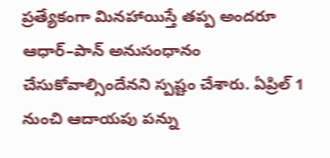ప్రత్యేకంగా మినహాయిస్తే తప్ప అందరూ ఆధార్‌–పాన్‌ అనుసంధానం చేసుకోవాల్సిందేనని స్పష్టం చేశారు. ఏప్రిల్‌ 1 నుంచి ఆదాయపు పన్ను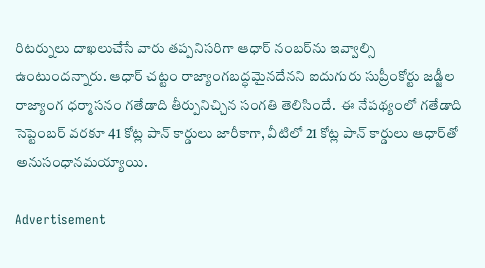రిటర్నులు దాఖలుచేసే వారు తప్పనిసరిగా ఆధార్‌ నంబర్‌ను ఇవ్వాల్సి ఉంటుందన్నారు. ఆధార్‌ చట్టం రాజ్యాంగబద్ధమైనదేనని ఐదుగురు సుప్రీంకోర్టు జడ్జీల రాజ్యాంగ ధర్మాసనం గతేడాది తీర్పునిచ్చిన సంగతి తెలిసిందే.  ఈ నేపథ్యంలో గతేడాది సెప్టెంబర్‌ వరకూ 41 కోట్ల పాన్‌ కార్డులు జారీకాగా, వీటిలో 21 కోట్ల పాన్‌ కార్డులు ఆధార్‌తో అనుసంధానమయ్యాయి.

Advertisement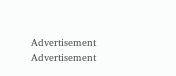Advertisement
Advertisement